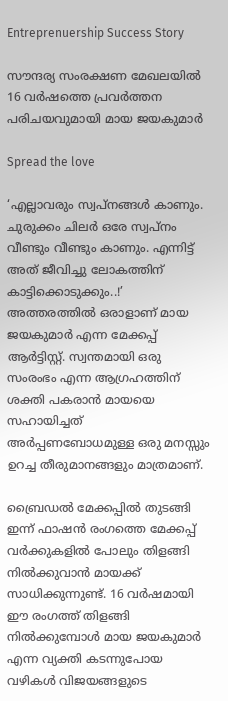Entreprenuership Success Story

സൗന്ദര്യ സംരക്ഷണ മേഖലയില്‍ 16 വര്‍ഷത്തെ പ്രവര്‍ത്തന പരിചയവുമായി മായ ജയകുമാര്‍

Spread the love

‘എല്ലാവരും സ്വപ്നങ്ങള്‍ കാണും. ചുരുക്കം ചിലര്‍ ഒരേ സ്വപ്നം വീണ്ടും വീണ്ടും കാണും. എന്നിട്ട് അത് ജീവിച്ചു ലോകത്തിന് കാട്ടിക്കൊടുക്കും..!’ അത്തരത്തില്‍ ഒരാളാണ് മായ ജയകുമാര്‍ എന്ന മേക്കപ്പ് ആര്‍ട്ടിസ്റ്റ്. സ്വന്തമായി ഒരു സംരംഭം എന്ന ആഗ്രഹത്തിന് ശക്തി പകരാന്‍ മായയെ സഹായിച്ചത് അര്‍പ്പണബോധമുള്ള ഒരു മനസ്സും ഉറച്ച തീരുമാനങ്ങളും മാത്രമാണ്.

ബ്രൈഡല്‍ മേക്കപ്പില്‍ തുടങ്ങി ഇന്ന് ഫാഷന്‍ രംഗത്തെ മേക്കപ്പ് വര്‍ക്കുകളില്‍ പോലും തിളങ്ങി നില്‍ക്കുവാന്‍ മായക്ക് സാധിക്കുന്നുണ്ട്. 16 വര്‍ഷമായി ഈ രംഗത്ത് തിളങ്ങി നില്‍ക്കുമ്പോള്‍ മായ ജയകുമാര്‍ എന്ന വ്യക്തി കടന്നുപോയ വഴികള്‍ വിജയങ്ങളുടെ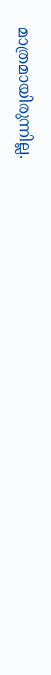മാത്രമായിരുന്നില്ല.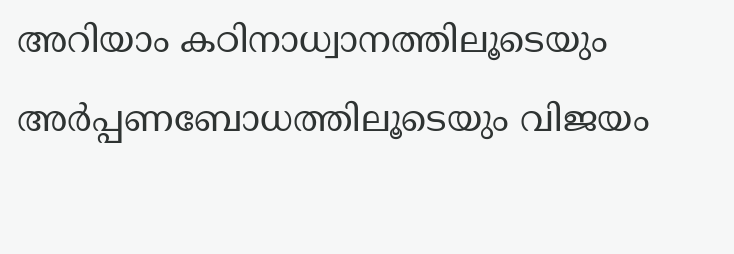അറിയാം കഠിനാധ്വാനത്തിലൂടെയും അര്‍പ്പണബോധത്തിലൂടെയും വിജയം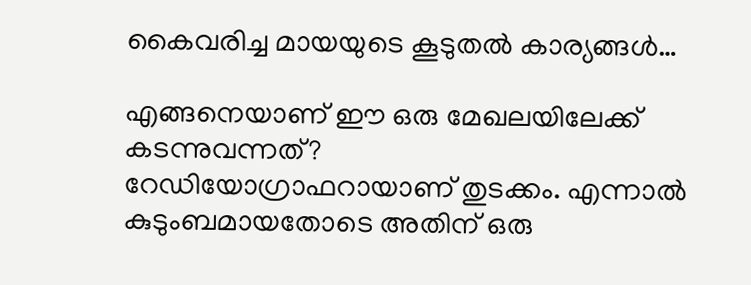കൈവരിച്ച മായയുടെ കൂടുതല്‍ കാര്യങ്ങള്‍…

എങ്ങനെയാണ് ഈ ഒരു മേഖലയിലേക്ക് കടന്നുവന്നത്?
റേഡിയോഗ്രാഫറായാണ് തുടക്കം. എന്നാല്‍ കുടുംബമായതോടെ അതിന് ഒരു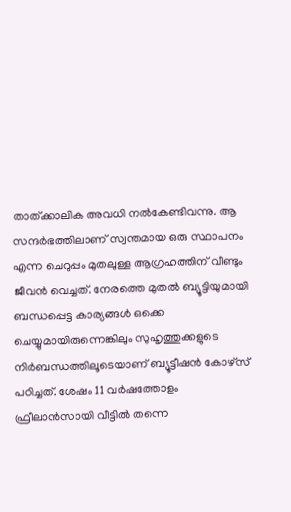താത്ക്കാലിക അവധി നല്‍കേണ്ടിവന്നു. ആ സന്ദര്‍ഭത്തിലാണ് സ്വന്തമായ ഒരു സ്ഥാപനം എന്ന ചെറുപ്പം മുതലുള്ള ആഗ്രഹത്തിന് വീണ്ടും ജീവന്‍ വെച്ചത്. നേരത്തെ മുതല്‍ ബ്യൂട്ടിയുമായി ബന്ധപ്പെട്ട കാര്യങ്ങള്‍ ഒക്കെ ചെയ്യുമായിരുന്നെങ്കിലും സുഹൃത്തുക്കളുടെ നിര്‍ബന്ധത്തിലൂടെയാണ് ബ്യൂട്ടീഷന്‍ കോഴ്സ് പഠിച്ചത്. ശേഷം 11 വര്‍ഷത്തോളം ഫ്രീലാന്‍സായി വീട്ടില്‍ തന്നെ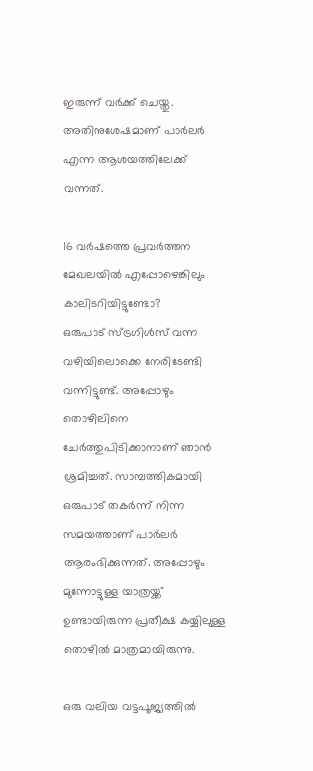ഇരുന്ന് വര്‍ക്ക് ചെയ്തു. അതിനുശേഷമാണ് പാര്‍ലര്‍ എന്ന ആശയത്തിലേക്ക് വന്നത്.

16 വര്‍ഷത്തെ പ്രവര്‍ത്തന മേഖലയില്‍ എപ്പോഴെങ്കിലും കാലിടറിയിട്ടുണ്ടോ?
ഒരുപാട് സ്ട്രഗിള്‍സ് വന്ന വഴിയിലൊക്കെ നേരിടേണ്ടി വന്നിട്ടുണ്ട്. അപ്പോഴും തൊഴിലിനെ ചേര്‍ത്തുപിടിക്കാനാണ് ഞാന്‍ ശ്രമിച്ചത്. സാമ്പത്തികമായി ഒരുപാട് തകര്‍ന്ന് നിന്ന സമയത്താണ് പാര്‍ലര്‍ ആരംഭിക്കുന്നത്. അപ്പോഴും മുന്നോട്ടുള്ള യാത്രയ്ക്ക് ഉണ്ടായിരുന്ന പ്രതീക്ഷ കയ്യിലുള്ള തൊഴില്‍ മാത്രമായിരുന്നു.

ഒരു വലിയ വട്ടപൂജ്യത്തില്‍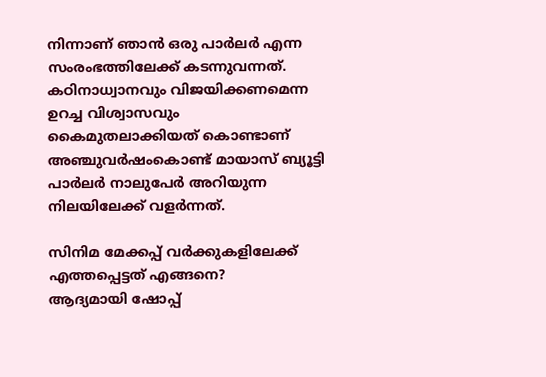നിന്നാണ് ഞാന്‍ ഒരു പാര്‍ലര്‍ എന്ന സംരംഭത്തിലേക്ക് കടന്നുവന്നത്. കഠിനാധ്വാനവും വിജയിക്കണമെന്ന ഉറച്ച വിശ്വാസവും കൈമുതലാക്കിയത് കൊണ്ടാണ് അഞ്ചുവര്‍ഷംകൊണ്ട് മായാസ് ബ്യൂട്ടി പാര്‍ലര്‍ നാലുപേര്‍ അറിയുന്ന നിലയിലേക്ക് വളര്‍ന്നത്.

സിനിമ മേക്കപ്പ് വര്‍ക്കുകളിലേക്ക് എത്തപ്പെട്ടത് എങ്ങനെ?
ആദ്യമായി ഷോപ്പ്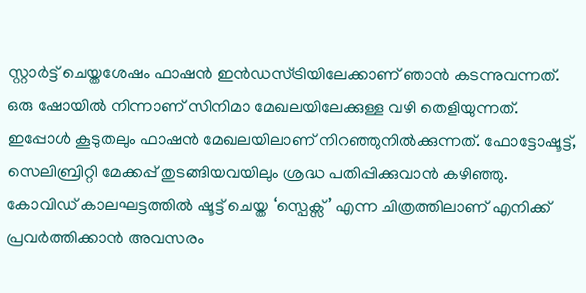സ്റ്റാര്‍ട്ട് ചെയ്തശേഷം ഫാഷന്‍ ഇന്‍ഡസ്ട്രിയിലേക്കാണ് ഞാന്‍ കടന്നുവന്നത്. ഒരു ഷോയില്‍ നിന്നാണ് സിനിമാ മേഖലയിലേക്കുള്ള വഴി തെളിയുന്നത്. ഇപ്പോള്‍ കൂടുതലും ഫാഷന്‍ മേഖലയിലാണ് നിറഞ്ഞുനില്‍ക്കുന്നത്. ഫോട്ടോഷൂട്ട്, സെലിബ്രിറ്റി മേക്കപ്പ് തുടങ്ങിയവയിലും ശ്രദ്ധ പതിപ്പിക്കുവാന്‍ കഴിഞ്ഞു. കോവിഡ് കാലഘട്ടത്തില്‍ ഷൂട്ട് ചെയ്ത ‘സ്പെക്സ്’ എന്ന ചിത്രത്തിലാണ് എനിക്ക് പ്രവര്‍ത്തിക്കാന്‍ അവസരം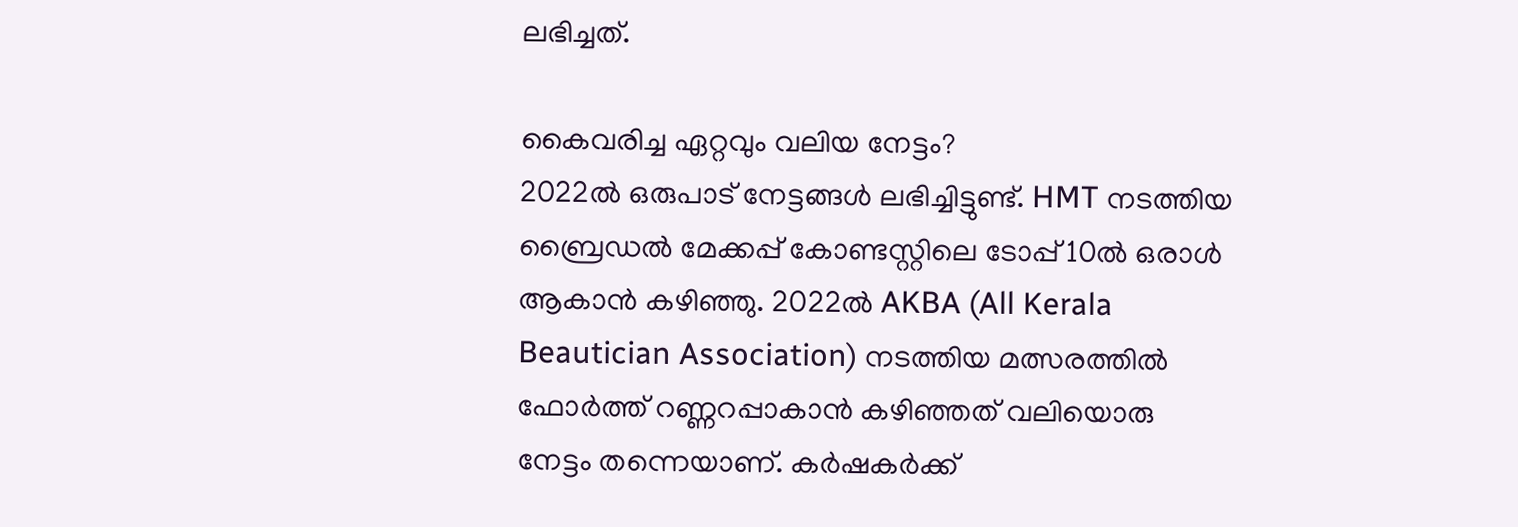ലഭിച്ചത്.

കൈവരിച്ച ഏറ്റവും വലിയ നേട്ടം?
2022ല്‍ ഒരുപാട് നേട്ടങ്ങള്‍ ലഭിച്ചിട്ടുണ്ട്. HMT നടത്തിയ ബ്രൈഡല്‍ മേക്കപ്പ് കോണ്ടസ്റ്റിലെ ടോപ്പ് 10ല്‍ ഒരാള്‍ ആകാന്‍ കഴിഞ്ഞു. 2022ല്‍ AKBA (All Kerala Beautician Association) നടത്തിയ മത്സരത്തില്‍ ഫോര്‍ത്ത് റണ്ണറപ്പാകാന്‍ കഴിഞ്ഞത് വലിയൊരു നേട്ടം തന്നെയാണ്. കര്‍ഷകര്‍ക്ക്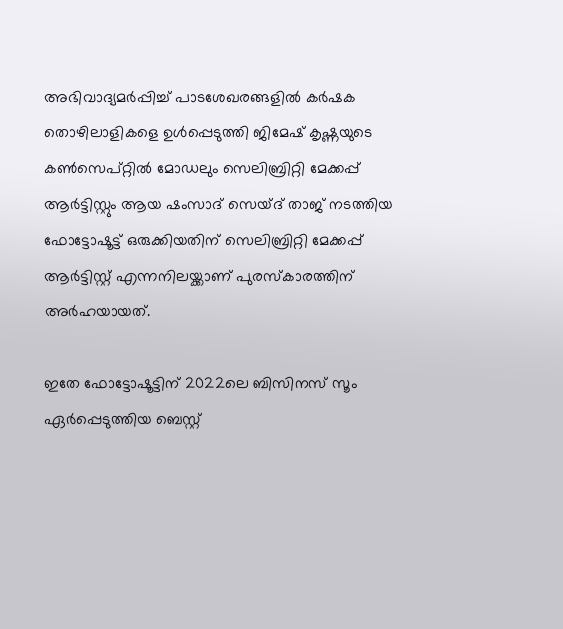അഭിവാദ്യമര്‍പ്പിച്ച് പാടശേഖരങ്ങളില്‍ കര്‍ഷക തൊഴിലാളികളെ ഉള്‍പ്പെടുത്തി ജിമേഷ് കൃഷ്ണയുടെ കണ്‍സെപ്റ്റില്‍ മോഡലും സെലിബ്രിറ്റി മേക്കപ്പ് ആര്‍ട്ടിസ്റ്റും ആയ ഷംസാദ് സെയ്ദ് താജ് നടത്തിയ ഫോട്ടോഷൂട്ട് ഒരുക്കിയതിന് സെലിബ്രിറ്റി മേക്കപ്പ് ആര്‍ട്ടിസ്റ്റ് എന്നനിലയ്ക്കാണ് പുരസ്‌കാരത്തിന് അര്‍ഹയായത്.

ഇതേ ഫോട്ടോഷൂട്ടിന് 2022ലെ ബിസിനസ് സൂം ഏര്‍പ്പെടുത്തിയ ബെസ്റ്റ്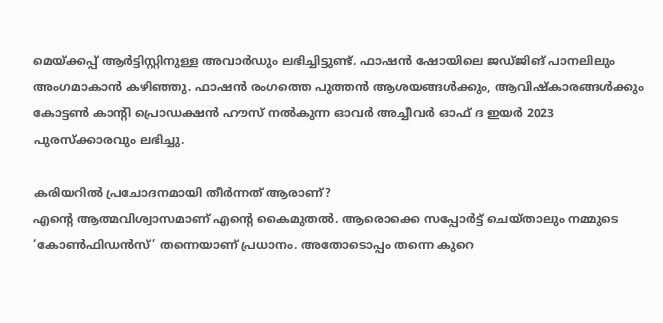മെയ്ക്കപ്പ് ആര്‍ട്ടിസ്റ്റിനുള്ള അവാര്‍ഡും ലഭിച്ചിട്ടുണ്ട്. ഫാഷന്‍ ഷോയിലെ ജഡ്ജിങ് പാനലിലും അംഗമാകാന്‍ കഴിഞ്ഞു. ഫാഷന്‍ രംഗത്തെ പുത്തന്‍ ആശയങ്ങള്‍ക്കും, ആവിഷ്‌കാരങ്ങള്‍ക്കും കോട്ടണ്‍ കാന്റി പ്രൊഡക്ഷന്‍ ഹൗസ് നല്‍കുന്ന ഓവര്‍ അച്ചീവര്‍ ഓഫ് ദ ഇയര്‍ 2023 പുരസ്‌ക്കാരവും ലഭിച്ചു.

കരിയറില്‍ പ്രചോദനമായി തീര്‍ന്നത് ആരാണ്?
എന്റെ ആത്മവിശ്വാസമാണ് എന്റെ കൈമുതല്‍. ആരൊക്കെ സപ്പോര്‍ട്ട് ചെയ്താലും നമ്മുടെ ‘കോണ്‍ഫിഡന്‍സ്’ തന്നെയാണ് പ്രധാനം. അതോടൊപ്പം തന്നെ കുറെ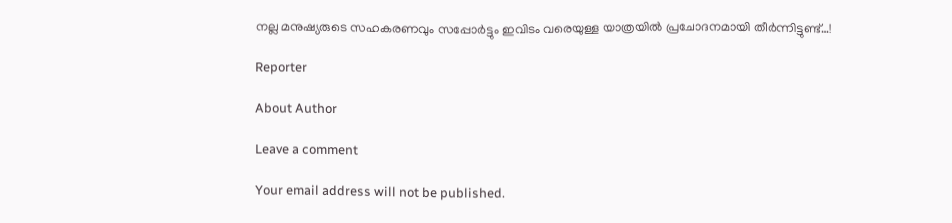നല്ല മനുഷ്യരുടെ സഹകരണവും സപ്പോര്‍ട്ടും ഇവിടം വരെയുള്ള യാത്രയില്‍ പ്രചോദനമായി തീര്‍ന്നിട്ടുണ്ട്…!

Reporter

About Author

Leave a comment

Your email address will not be published.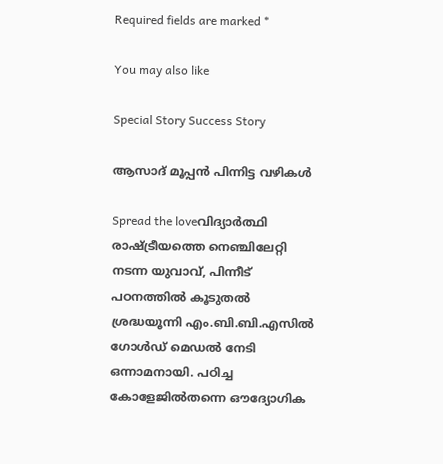Required fields are marked *

You may also like

Special Story Success Story

ആസാദ് മൂപ്പന്‍ പിന്നിട്ട വഴികള്‍

Spread the loveവിദ്യാര്‍ത്ഥി രാഷ്ട്രീയത്തെ നെഞ്ചിലേറ്റി നടന്ന യുവാവ്, പിന്നീട് പഠനത്തില്‍ കൂടുതല്‍ ശ്രദ്ധയൂന്നി എം.ബി.ബി.എസില്‍ ഗോള്‍ഡ് മെഡല്‍ നേടി ഒന്നാമനായി. പഠിച്ച കോളേജില്‍തന്നെ ഔദ്യോഗിക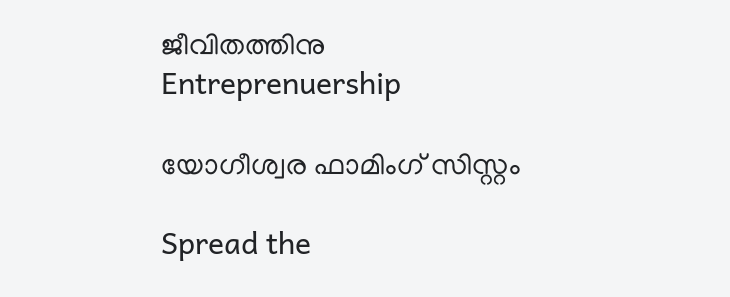ജീവിതത്തിനു
Entreprenuership

യോഗീശ്വര ഫാമിംഗ് സിസ്റ്റം

Spread the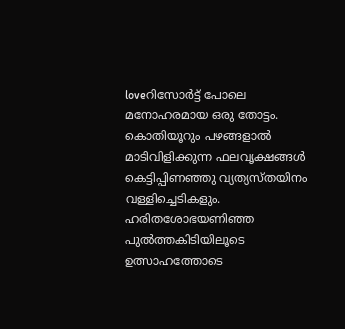loveറിസോര്‍ട്ട് പോലെ മനോഹരമായ ഒരു തോട്ടം. കൊതിയൂറും പഴങ്ങളാല്‍ മാടിവിളിക്കുന്ന ഫലവൃക്ഷങ്ങള്‍ കെട്ടിപ്പിണഞ്ഞു വ്യത്യസ്തയിനം വള്ളിച്ചെടികളും. ഹരിതശോഭയണിഞ്ഞ പുല്‍ത്തകിടിയിലൂടെ ഉത്സാഹത്തോടെ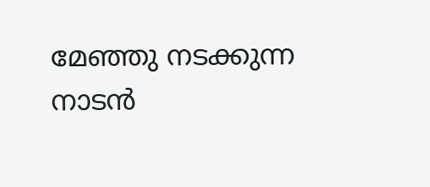മേഞ്ഞു നടക്കുന്ന നാടന്‍